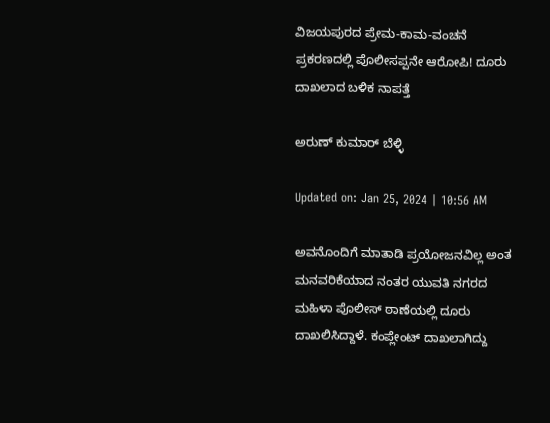ವಿಜಯಪುರದ ಪ್ರೇಮ-ಕಾಮ-ವಂಚನೆ ಪ್ರಕರಣದಲ್ಲಿ ಪೊಲೀಸಪ್ಪನೇ ಆರೋಪಿ! ದೂರು ದಾಖಲಾದ ಬಳಿಕ ನಾಪತ್ತೆ

ಅರುಣ್ ಕುಮಾರ್ ಬೆಳ್ಳಿ

Updated on: Jan 25, 2024 | 10:56 AM

ಅವನೊಂದಿಗೆ ಮಾತಾಡಿ ಪ್ರಯೋಜನವಿಲ್ಲ ಅಂತ ಮನವರಿಕೆಯಾದ ನಂತರ ಯುವತಿ ನಗರದ ಮಹಿಳಾ ಪೊಲೀಸ್ ಠಾಣೆಯಲ್ಲಿ ದೂರು ದಾಖಲಿಸಿದ್ದಾಳೆ. ಕಂಪ್ಲೇಂಟ್ ದಾಖಲಾಗಿದ್ದು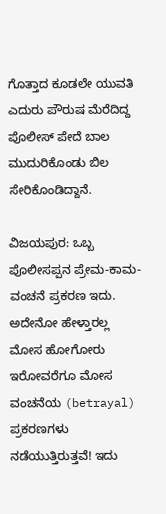ಗೊತ್ತಾದ ಕೂಡಲೇ ಯುವತಿ ಎದುರು ಪೌರುಷ ಮೆರೆದಿದ್ದ ಪೊಲೀಸ್ ಪೇದೆ ಬಾಲ ಮುದುರಿಕೊಂಡು ಬಿಲ ಸೇರಿಕೊಂಡಿದ್ದಾನೆ.

ವಿಜಯಪುರ: ಒಬ್ಬ ಪೊಲೀಸಪ್ಪನ ಪ್ರೇಮ-ಕಾಮ-ವಂಚನೆ ಪ್ರಕರಣ ಇದು. ಅದೇನೋ ಹೇಳ್ತಾರಲ್ಲ ಮೋಸ ಹೋಗೋರು ಇರೋವರೆಗೂ ಮೋಸ ವಂಚನೆಯ (betrayal) ಪ್ರಕರಣಗಳು ನಡೆಯುತ್ತಿರುತ್ತವೆ! ಇದು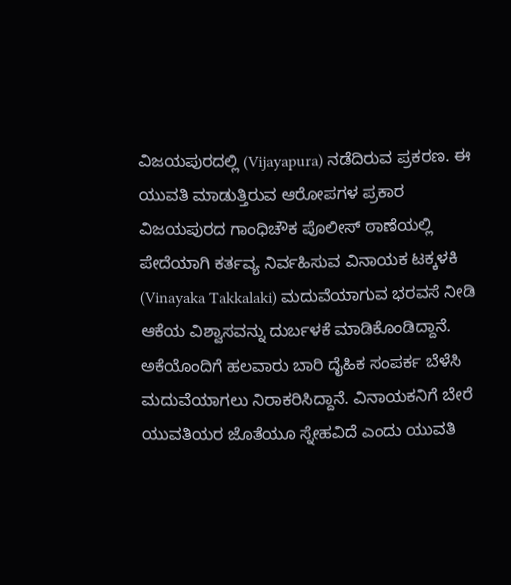ವಿಜಯಪುರದಲ್ಲಿ (Vijayapura) ನಡೆದಿರುವ ಪ್ರಕರಣ. ಈ ಯುವತಿ ಮಾಡುತ್ತಿರುವ ಆರೋಪಗಳ ಪ್ರಕಾರ ವಿಜಯಪುರದ ಗಾಂಧಿಚೌಕ ಪೊಲೀಸ್ ಠಾಣೆಯಲ್ಲಿ ಪೇದೆಯಾಗಿ ಕರ್ತವ್ಯ ನಿರ್ವಹಿಸುವ ವಿನಾಯಕ ಟಕ್ಕಳಕಿ (Vinayaka Takkalaki) ಮದುವೆಯಾಗುವ ಭರವಸೆ ನೀಡಿ ಆಕೆಯ ವಿಶ್ವಾಸವನ್ನು ದುರ್ಬಳಕೆ ಮಾಡಿಕೊಂಡಿದ್ದಾನೆ. ಅಕೆಯೊಂದಿಗೆ ಹಲವಾರು ಬಾರಿ ದೈಹಿಕ ಸಂಪರ್ಕ ಬೆಳೆಸಿ ಮದುವೆಯಾಗಲು ನಿರಾಕರಿಸಿದ್ದಾನೆ. ವಿನಾಯಕನಿಗೆ ಬೇರೆ ಯುವತಿಯರ ಜೊತೆಯೂ ಸ್ನೇಹವಿದೆ ಎಂದು ಯುವತಿ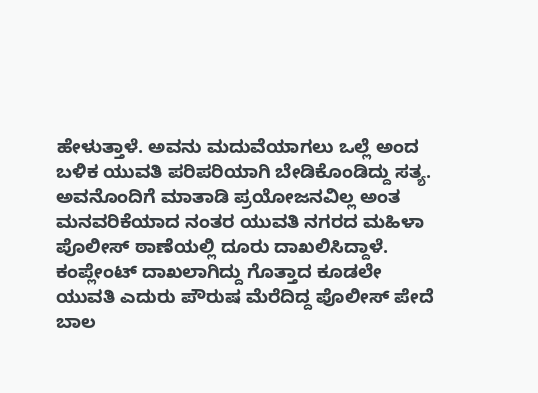ಹೇಳುತ್ತಾಳೆ. ಅವನು ಮದುವೆಯಾಗಲು ಒಲ್ಲೆ ಅಂದ ಬಳಿಕ ಯುವತಿ ಪರಿಪರಿಯಾಗಿ ಬೇಡಿಕೊಂಡಿದ್ದು ಸತ್ಯ. ಅವನೊಂದಿಗೆ ಮಾತಾಡಿ ಪ್ರಯೋಜನವಿಲ್ಲ ಅಂತ ಮನವರಿಕೆಯಾದ ನಂತರ ಯುವತಿ ನಗರದ ಮಹಿಳಾ ಪೊಲೀಸ್ ಠಾಣೆಯಲ್ಲಿ ದೂರು ದಾಖಲಿಸಿದ್ದಾಳೆ. ಕಂಪ್ಲೇಂಟ್ ದಾಖಲಾಗಿದ್ದು ಗೊತ್ತಾದ ಕೂಡಲೇ ಯುವತಿ ಎದುರು ಪೌರುಷ ಮೆರೆದಿದ್ದ ಪೊಲೀಸ್ ಪೇದೆ ಬಾಲ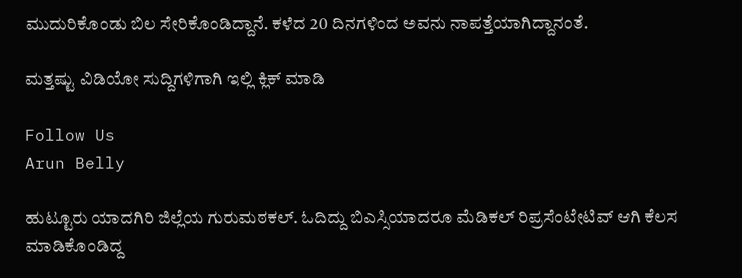ಮುದುರಿಕೊಂಡು ಬಿಲ ಸೇರಿಕೊಂಡಿದ್ದಾನೆ. ಕಳೆದ 20 ದಿನಗಳಿಂದ ಅವನು ನಾಪತ್ತೆಯಾಗಿದ್ದಾನಂತೆ.

ಮತ್ತಷ್ಟು ವಿಡಿಯೋ ಸುದ್ದಿಗಳಿಗಾಗಿ ಇಲ್ಲಿ ಕ್ಲಿಕ್ ಮಾಡಿ

Follow Us
Arun Belly

ಹುಟ್ಟೂರು ಯಾದಗಿರಿ ಜಿಲ್ಲೆಯ ಗುರುಮಠಕಲ್. ಓದಿದ್ದು ಬಿಎಸ್ಸಿಯಾದರೂ ಮೆಡಿಕಲ್ ರಿಪ್ರಸೆಂಟೇಟಿವ್ ಆಗಿ ಕೆಲಸ ಮಾಡಿಕೊಂಡಿದ್ದ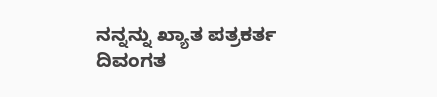ನನ್ನನ್ನು ಖ್ಯಾತ ಪತ್ರಕರ್ತ ದಿವಂಗತ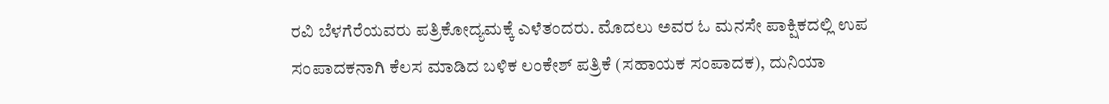ರವಿ ಬೆಳಗೆರೆಯವರು ಪತ್ರಿಕೋದ್ಯಮಕ್ಕೆ ಎಳೆತಂದರು. ಮೊದಲು ಅವರ ಓ ಮನಸೇ ಪಾಕ್ಷಿಕದಲ್ಲಿ ಉಪ ಸಂಪಾದಕನಾಗಿ ಕೆಲಸ ಮಾಡಿದ ಬಳಿಕ ಲಂಕೇಶ್ ಪತ್ರಿಕೆ (ಸಹಾಯಕ ಸಂಪಾದಕ), ದುನಿಯಾ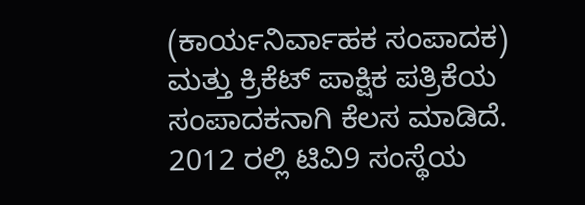(ಕಾರ್ಯನಿರ್ವಾಹಕ ಸಂಪಾದಕ) ಮತ್ತು ಕ್ರಿಕೆಟ್ ಪಾಕ್ಷಿಕ ಪತ್ರಿಕೆಯ ಸಂಪಾದಕನಾಗಿ ಕೆಲಸ ಮಾಡಿದೆ. 2012 ರಲ್ಲಿ ಟಿವಿ9 ಸಂಸ್ಥೆಯ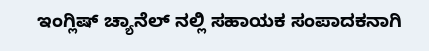ಇಂಗ್ಲಿಷ್ ಚ್ಯಾನೆಲ್ ನಲ್ಲಿ ಸಹಾಯಕ ಸಂಪಾದಕನಾಗಿ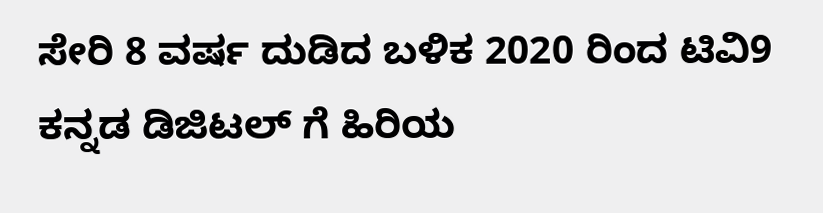ಸೇರಿ 8 ವರ್ಷ ದುಡಿದ ಬಳಿಕ 2020 ರಿಂದ ಟಿವಿ9 ಕನ್ನಡ ಡಿಜಿಟಲ್ ಗೆ ಹಿರಿಯ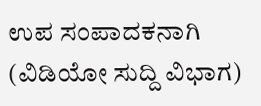ಉಪ ಸಂಪಾದಕನಾಗಿ (ವಿಡಿಯೋ ಸುದ್ದಿ ವಿಭಾಗ)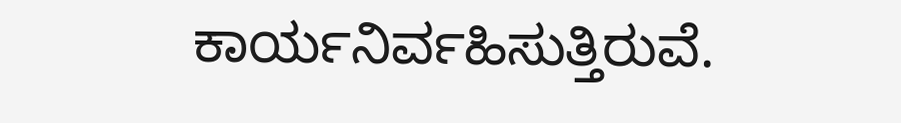ಕಾರ್ಯನಿರ್ವಹಿಸುತ್ತಿರುವೆ.